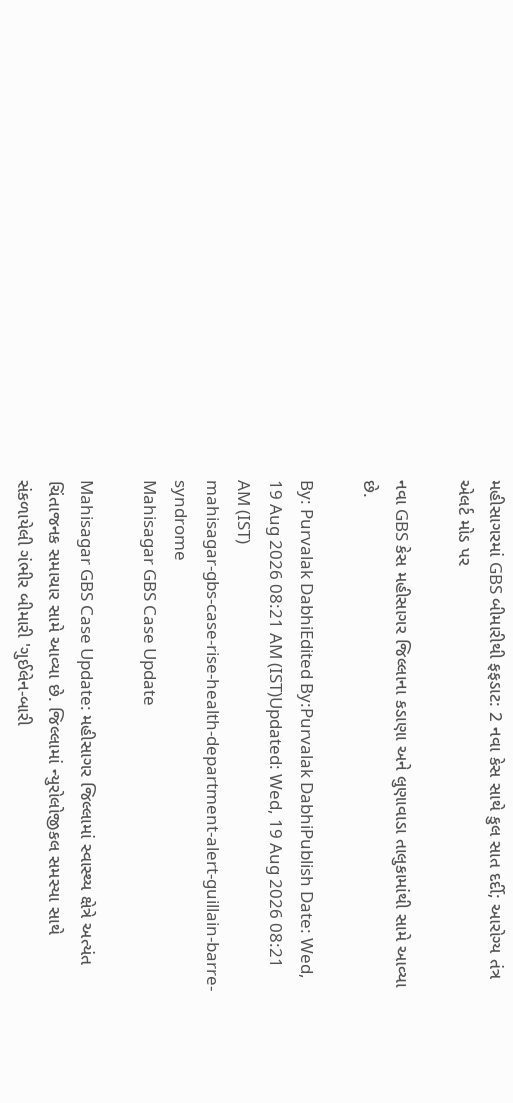મહીસાગરમાં GBS બીમારીથી ફફડાટ: 2 નવા કેસ સાથે કુલ સાત દર્દી; આરોગ્ય તંત્ર એલર્ટ મોડ પર

નવા GBS કેસ મહીસાગર જિલ્લાના કડાણા અને લુણાવાડા તાલુકામાંથી સામે આવ્યા છે.

By: Purvalak DabhiEdited By:Purvalak DabhiPublish Date: Wed, 19 Aug 2026 08:21 AM (IST)Updated: Wed, 19 Aug 2026 08:21 AM (IST)
mahisagar-gbs-case-rise-health-department-alert-guillain-barre-syndrome
Mahisagar GBS Case Update

Mahisagar GBS Case Update: મહીસાગર જિલ્લામાં સ્વાસ્થ્ય ક્ષેત્રે અત્યંત ચિંતાજનક સમાચાર સામે આવ્યા છે. જિલ્લામાં ન્યુરોલોજીકલ સમસ્યા સાથે સંકળાયેલી ગંભીર બીમારી 'ગુઈલેન-બારી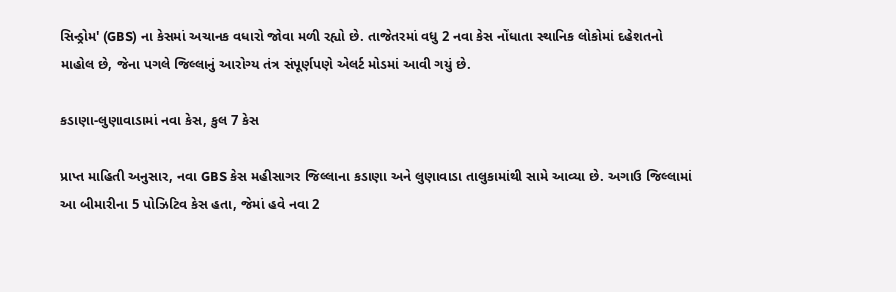સિન્ડ્રોમ' (GBS) ના કેસમાં અચાનક વધારો જોવા મળી રહ્યો છે. તાજેતરમાં વધુ 2 નવા કેસ નોંધાતા સ્થાનિક લોકોમાં દહેશતનો માહોલ છે, જેના પગલે જિલ્લાનું આરોગ્ય તંત્ર સંપૂર્ણપણે એલર્ટ મોડમાં આવી ગયું છે.

કડાણા-લુણાવાડામાં નવા કેસ, કુલ 7 કેસ

પ્રાપ્ત માહિતી અનુસાર, નવા GBS કેસ મહીસાગર જિલ્લાના કડાણા અને લુણાવાડા તાલુકામાંથી સામે આવ્યા છે. અગાઉ જિલ્લામાં આ બીમારીના 5 પોઝિટિવ કેસ હતા, જેમાં હવે નવા 2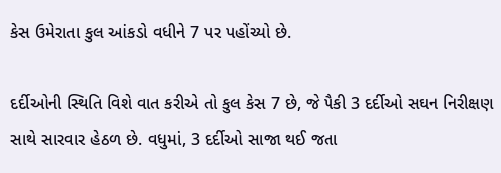કેસ ઉમેરાતા કુલ આંકડો વધીને 7 પર પહોંચ્યો છે.

દર્દીઓની સ્થિતિ વિશે વાત કરીએ તો કુલ કેસ 7 છે, જે પૈકી 3 દર્દીઓ સઘન નિરીક્ષણ સાથે સારવાર હેઠળ છે. વધુમાં, 3 દર્દીઓ સાજા થઈ જતા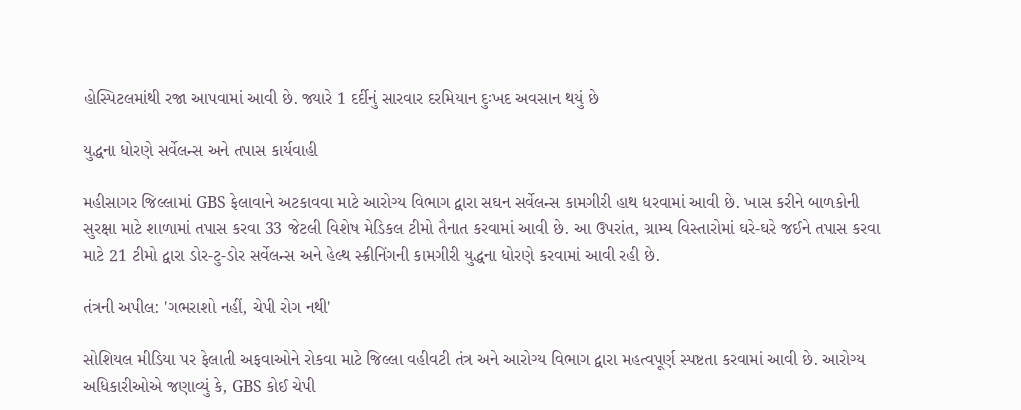હોસ્પિટલમાંથી રજા આપવામાં આવી છે. જ્યારે 1 દર્દીનું સારવાર દરમિયાન દુઃખદ અવસાન થયું છે

યુદ્ધના ધોરણે સર્વેલન્સ અને તપાસ કાર્યવાહી

મહીસાગર જિલ્લામાં GBS ફેલાવાને અટકાવવા માટે આરોગ્ય વિભાગ દ્વારા સઘન સર્વેલન્સ કામગીરી હાથ ધરવામાં આવી છે. ખાસ કરીને બાળકોની સુરક્ષા માટે શાળામાં તપાસ કરવા 33 જેટલી વિશેષ મેડિકલ ટીમો તૈનાત કરવામાં આવી છે. આ ઉપરાંત, ગ્રામ્ય વિસ્તારોમાં ઘરે-ઘરે જઈને તપાસ કરવા માટે 21 ટીમો દ્વારા ડોર-ટુ-ડોર સર્વેલન્સ અને હેલ્થ સ્ક્રીનિંગની કામગીરી યુદ્ધના ધોરણે કરવામાં આવી રહી છે.

તંત્રની અપીલ: 'ગભરાશો નહીં, ચેપી રોગ નથી'

સોશિયલ મીડિયા પર ફેલાતી અફવાઓને રોકવા માટે જિલ્લા વહીવટી તંત્ર અને આરોગ્ય વિભાગ દ્વારા મહત્વપૂર્ણ સ્પષ્ટતા કરવામાં આવી છે. આરોગ્ય અધિકારીઓએ જણાવ્યું કે, GBS કોઈ ચેપી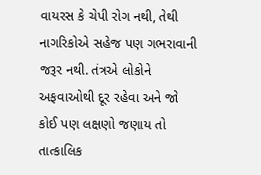વાયરસ કે ચેપી રોગ નથી, તેથી નાગરિકોએ સહેજ પણ ગભરાવાની જરૂર નથી. તંત્રએ લોકોને અફવાઓથી દૂર રહેવા અને જો કોઈ પણ લક્ષણો જણાય તો તાત્કાલિક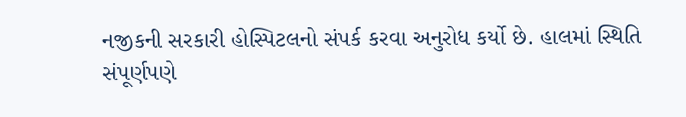નજીકની સરકારી હોસ્પિટલનો સંપર્ક કરવા અનુરોધ કર્યો છે. હાલમાં સ્થિતિ સંપૂર્ણપણે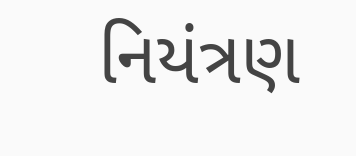નિયંત્રણ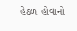હેઠળ હોવાનો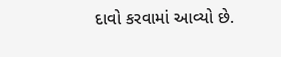દાવો કરવામાં આવ્યો છે.